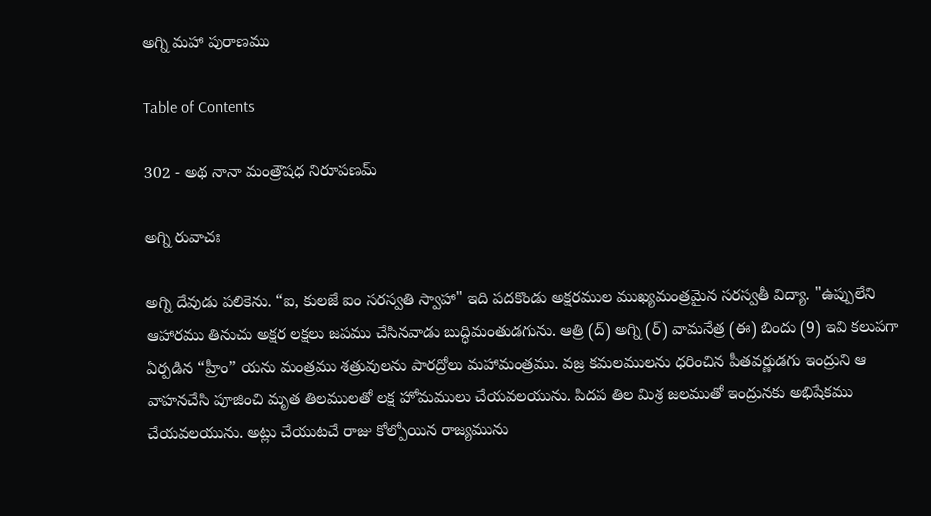అగ్ని మహా పురాణము

Table of Contents

302 - అథ నానా మంత్రౌషధ నిరూపణమ్

అగ్ని రువాచః

అగ్ని దేవుడు పలికెను. “ఐ, కులజే ఐం సరస్వతి స్వాహా" ఇది పదకొండు అక్షరముల ముఖ్యమంత్రమైన సరస్వతీ విద్యా. "ఉప్పులేని ఆహారము తినుచు అక్షర లక్షలు జపము చేసినవాడు బుద్ధిమంతుడగును. ఆత్రి (ద్) అగ్ని (ర్) వామనేత్ర (ఈ) బిందు (9) ఇవి కలుపగా ఏర్పడిన “హ్రీం” యను మంత్రము శత్రువులను పారద్రోలు మహామంత్రము. వజ్ర కమలములను ధరించిన పీతవర్ణుడగు ఇంద్రుని ఆ వాహనచేసి పూజించి మృత తిలములతో లక్ష హోమములు చేయవలయును. పిదప తిల మిశ్ర జలముతో ఇంద్రునకు అభిషేకము చేయవలయును. అట్లు చేయుటచే రాజు కోల్పోయిన రాజ్యమును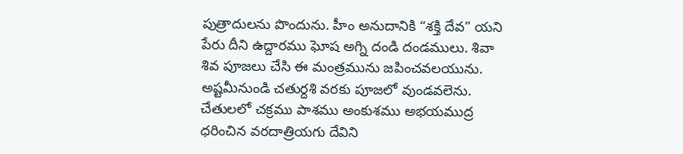పుత్రాదులను పొందును. హీం అనుదానికి “శక్తి దేవ” యని పేరు దీని ఉద్దారము ఘోష అగ్ని దండి దండములు. శివా శివ పూజలు చేసి ఈ మంత్రమును జపించవలయును. అష్టమీనుండి చతుర్దశి వరకు పూజలో వుండవలెను. చేతులలో చక్రము పాశము అంకుశము అభయముద్ర ధరించిన వరదాత్రియగు దేవిని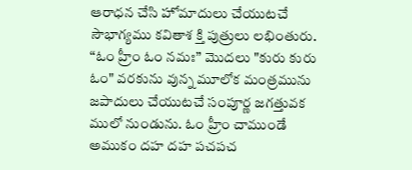ఆరాధన చేసి హోమాదులు చేయుటచే సౌభాగ్యము కవితాశ క్తి పుత్రులు లభింతురు. “ఓం హ్రీం ఓం నమః” మొదలు "కురు కురు ఓం" వరకును వున్న మూలోక మంత్రమును జపాదులు చేయుటచే సంపూర్ణ జగత్తువక ములో నుండును. ఓం హ్రీం చాముండే అముకం దహ దహ పచపచ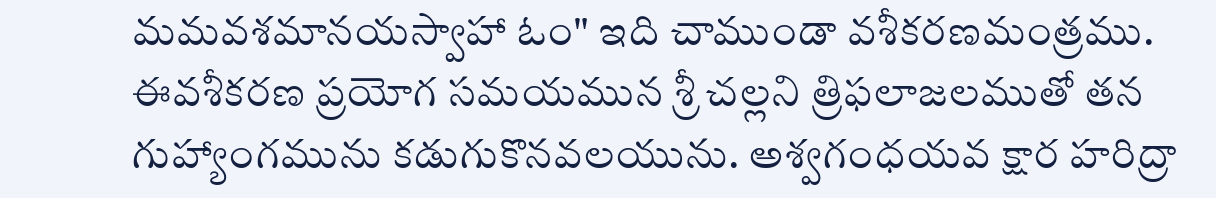మమవశమానయస్వాహా ఓం" ఇది చాముండా వశీకరణమంత్రము. ఈవశీకరణ ప్రయోగ సమయమున శ్రీ చల్లని త్రిఫలాజలముతో తన గుహ్యాంగమును కడుగుకొనవలయును. అశ్వగంధయవ క్షార హరిద్రా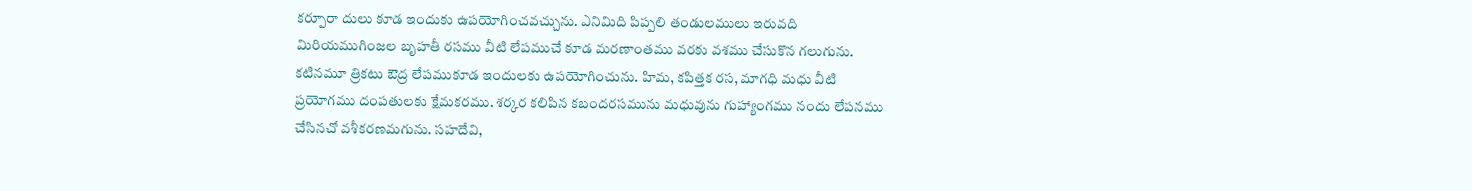కర్పూరా దులు కూడ ఇందుకు ఉపయోగించవచ్చును. ఎనిమిది పిప్పలి తండులములు ఇరువది మిరియముగింజల బృహతీ రసము వీటి లేపముచే కూడ మరణాంతము వరకు వశము చేసుకొన గలుగును. కటినమూ త్రికటు ఔద్ర లేపముకూడ ఇందులకు ఉపయోగించును. హిమ, కపిత్తక రస, మాగధి మధు వీటి ప్రయోగము దంపతులకు క్షేమకరము. శర్కర కలిపిన కబందరసమును మధువును గుహ్యాంగము నందు లేపనము చేసినచో వశీకరణమగును. సహదేవి,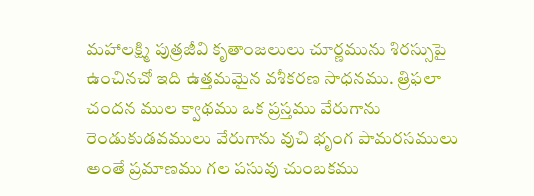మహాలక్ష్మి పుత్రజీవి కృతాంజలులు చూర్ణమును శిరస్సుపై ఉంచినచో ఇది ఉత్తమమైన వశీకరణ సాధనము. త్రిఫలా చందన ముల క్వాథము ఒక ప్రస్తము వేరుగాను రెండుకుడవములు వేరుగాను వుచి భృంగ పామరసములు అంతే ప్రమాణము గల పసువు చుంబకము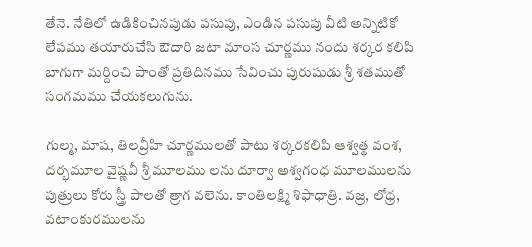తేనె. నేతిలో ఉడికించినపుడు పసుపు, ఎండిన పసుపు వీటి అన్నిటికో లేపము తయారుచేసి ఔదారి జటా మాంస చూర్ణము నందు శర్కర కలిపి బాగుగా మర్దించి పాంతో ప్రతిదినము సేవించు పురుషుడు శ్రీ శతముతో సంగమము చేయకలుగును.

గుల్మ, మాష, తిలవ్రీహి చూర్ణములతో పాటు శర్కరకలిపి ఆశ్వత్థ వంశ, దర్భమూల వైష్ణవీ శ్రీ మూలము లను దూర్వా అశ్వగంధ మూలములను పుత్రులు కోరు స్త్రీ పాలతో త్రాగ వలెను. కాంతిలక్ష్మి శిఫాధాత్రి. వజ్ర, లోధ్ర, వటాంకురములను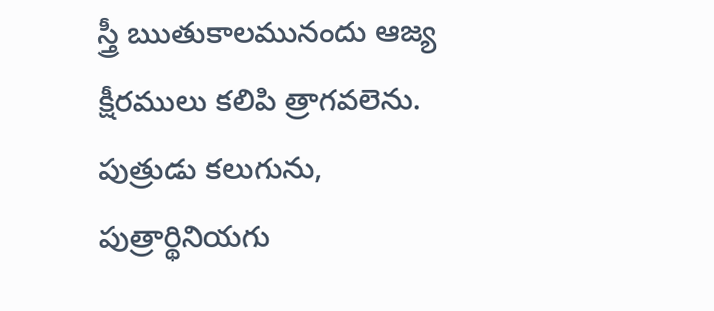స్త్రీ ఋతుకాలమునందు ఆజ్య క్షీరములు కలిపి త్రాగవలెను. పుత్రుడు కలుగును, పుత్రార్థినియగు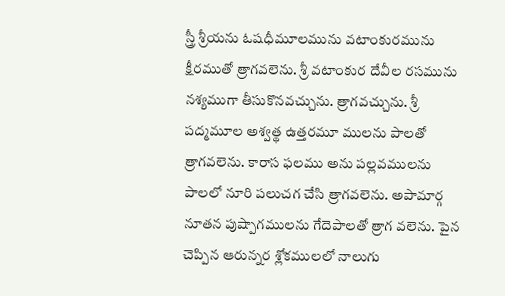స్త్రీ శ్రీయను ఓషధీమూలమును వటాంకురమును క్షీరముతో త్రాగవలెను. శ్రీ వటాంకుర దేవీల రసమును నశ్యముగా తీసుకొనవచ్చును. త్రాగవచ్చును. శ్రీ పద్మమూల అశ్వత్థ ఉత్తరమూ ములను పాలతో త్రాగవలెను. కారాస ఫలము అను పల్లవములను పాలలో నూరి పలుచగ చేసి త్రాగవలెను. అపామార్గ నూతన పుష్పాగములను గేదెపాలతో త్రాగ వలెను. పైన చెప్పిన ఆరున్నర శ్లోకములలో నాలుగు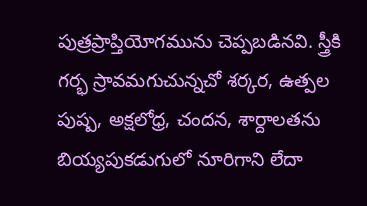పుత్రప్రాప్తియోగమును చెప్పబడినవి. స్త్రీకి గర్భ స్రావమగుచున్నచో శర్కర, ఉత్పల పుష్ప, అక్షలోధ్ర, చందన, శార్దాలతను బియ్యపుకడుగులో నూరిగాని లేదా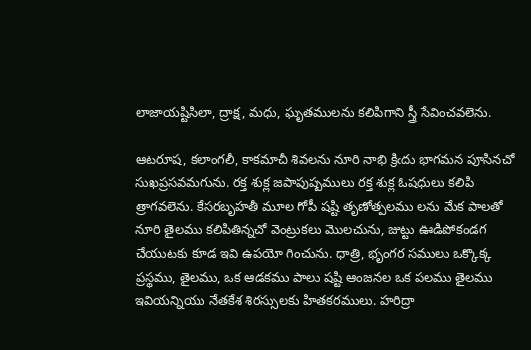లాజాయష్టిసిలా, ద్రాక్ష, మధు, ఘృతములను కలిపిగాని స్త్రీ సేవించవలెను.

ఆటరూష, కలాంగలీ, కాకమాచీ శివలను నూరి నాభి క్రిఁదు భాగమన పూసినచో సుఖప్రసవమగును. రక్త శుక్ల జపాపుష్పములు రక్త శుక్ల ఓషధులు కలిపి త్రాగవలెను. కేసరబృహతీ మూల గోపీ షష్టి తృణోత్పలము లను మేక పాలతో నూరి తైలము కలిపితిన్నచో వెంట్రుకలు మొలచును, జుట్టు ఊడిపోకండగ చేయుటకు కూడ ఇవి ఉపయో గించును. ధాత్రి, భృంగర సములు ఒక్కొక్క ప్రస్థము, తైలము, ఒక ఆడకము పాలు షష్టి ఆంజనల ఒక పలము తైలము ఇవియన్నియు నేతకేశ శిరస్సులకు హితకరములు. హరిద్రా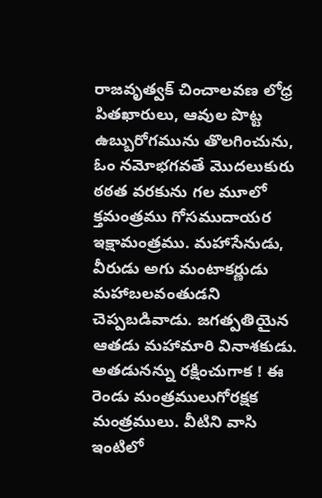రాజవృత్వక్ చించాలవణ లోధ్ర పితఖారులు, ఆవుల పొట్ట ఉబ్బురోగమును తొలగించును, ఓం నమోభగవతే మొదలుకురు ఠఠత వరకును గల మూలో క్తమంత్రము గోసముదాయర ఇక్షామంత్రము. మహాసేనుడు, వీరుడు అగు మంటాకర్ణుడు మహాబలవంతుడని చెప్పబడివాడు. జగత్పతియైన ఆతడు మహామారి వినాశకుడు. అతడునన్ను రక్షించుగాక ! ఈ రెండు మంత్రములుగోరక్షక మంత్రములు. వీటిని వాసి ఇంటిలో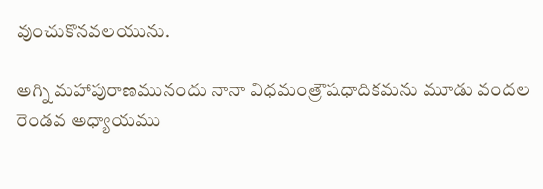వుంచుకొనవలయును.

అగ్ని మహాపురాణమునందు నానా విధమంత్రౌషధాదికమను మూడు వందల రెండవ అధ్యాయము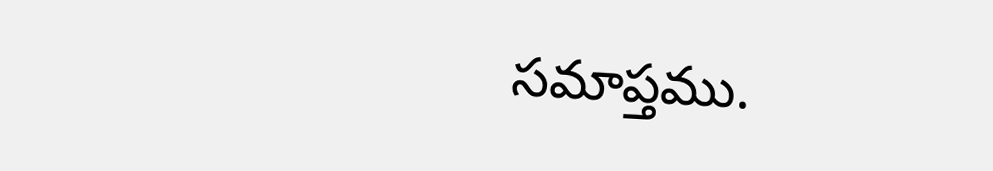సమాప్తము.